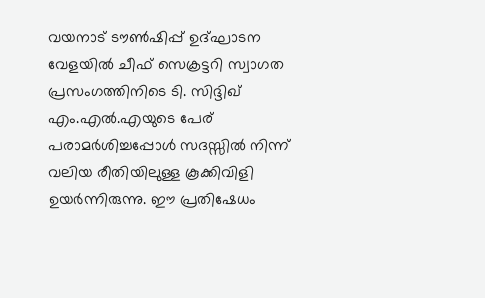വയനാട് ടൗൺഷിപ്പ് ഉദ്ഘാടന വേളയിൽ ചീഫ് സെക്രട്ടറി സ്വാഗത പ്രസംഗത്തിനിടെ ടി. സിദ്ദിഖ് എം.എൽ.എയുടെ പേര് പരാമർശിച്ചപ്പോൾ സദസ്സിൽ നിന്ന് വലിയ രീതിയിലുള്ള കൂക്കിവിളി ഉയർന്നിരുന്നു. ഈ പ്രതിഷേധം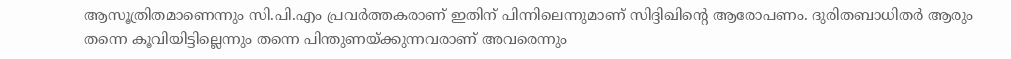ആസൂത്രിതമാണെന്നും സി.പി.എം പ്രവർത്തകരാണ് ഇതിന് പിന്നിലെന്നുമാണ് സിദ്ദിഖിന്റെ ആരോപണം. ദുരിതബാധിതർ ആരും തന്നെ കൂവിയിട്ടില്ലെന്നും തന്നെ പിന്തുണയ്ക്കുന്നവരാണ് അവരെന്നും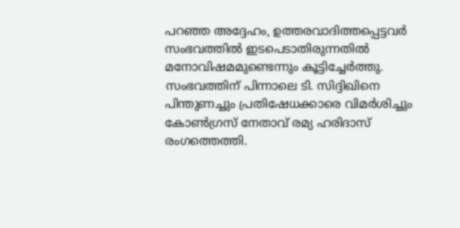പറഞ്ഞ അദ്ദേഹം, ഉത്തരവാദിത്തപ്പെട്ടവർ സംഭവത്തിൽ ഇടപെടാതിരുന്നതിൽ മനോവിഷമമുണ്ടെന്നും കൂട്ടിച്ചേർത്തു.
സംഭവത്തിന് പിന്നാലെ ടി. സിദ്ദിഖിനെ പിന്തുണച്ചും പ്രതിഷേധക്കാരെ വിമർശിച്ചും കോൺഗ്രസ് നേതാവ് രമ്യ ഹരിദാസ് രംഗത്തെത്തി.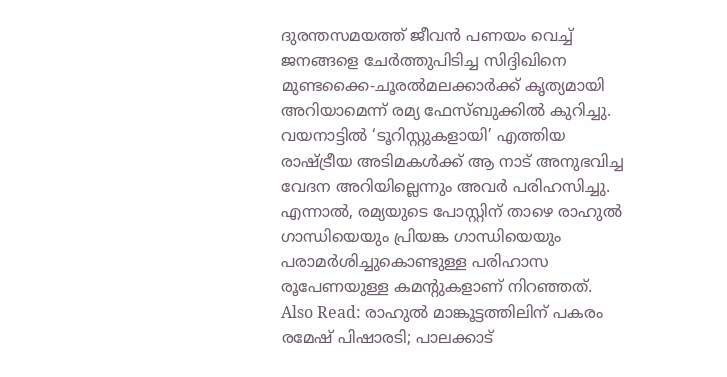ദുരന്തസമയത്ത് ജീവൻ പണയം വെച്ച് ജനങ്ങളെ ചേർത്തുപിടിച്ച സിദ്ദിഖിനെ മുണ്ടക്കൈ-ചൂരൽമലക്കാർക്ക് കൃത്യമായി അറിയാമെന്ന് രമ്യ ഫേസ്ബുക്കിൽ കുറിച്ചു. വയനാട്ടിൽ ‘ടൂറിസ്റ്റുകളായി’ എത്തിയ രാഷ്ട്രീയ അടിമകൾക്ക് ആ നാട് അനുഭവിച്ച വേദന അറിയില്ലെന്നും അവർ പരിഹസിച്ചു. എന്നാൽ, രമ്യയുടെ പോസ്റ്റിന് താഴെ രാഹുൽ ഗാന്ധിയെയും പ്രിയങ്ക ഗാന്ധിയെയും പരാമർശിച്ചുകൊണ്ടുള്ള പരിഹാസ രൂപേണയുള്ള കമന്റുകളാണ് നിറഞ്ഞത്.
Also Read: രാഹുൽ മാങ്കൂട്ടത്തിലിന് പകരം രമേഷ് പിഷാരടി; പാലക്കാട്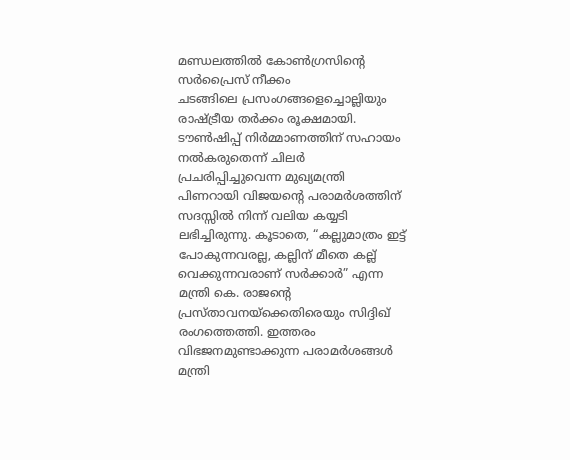മണ്ഡലത്തിൽ കോൺഗ്രസിന്റെ സർപ്രൈസ് നീക്കം
ചടങ്ങിലെ പ്രസംഗങ്ങളെച്ചൊല്ലിയും രാഷ്ട്രീയ തർക്കം രൂക്ഷമായി. ടൗൺഷിപ്പ് നിർമ്മാണത്തിന് സഹായം നൽകരുതെന്ന് ചിലർ പ്രചരിപ്പിച്ചുവെന്ന മുഖ്യമന്ത്രി പിണറായി വിജയന്റെ പരാമർശത്തിന് സദസ്സിൽ നിന്ന് വലിയ കയ്യടി ലഭിച്ചിരുന്നു. കൂടാതെ, “കല്ലുമാത്രം ഇട്ട് പോകുന്നവരല്ല, കല്ലിന് മീതെ കല്ല് വെക്കുന്നവരാണ് സർക്കാർ” എന്ന മന്ത്രി കെ. രാജന്റെ പ്രസ്താവനയ്ക്കെതിരെയും സിദ്ദിഖ് രംഗത്തെത്തി. ഇത്തരം വിഭജനമുണ്ടാക്കുന്ന പരാമർശങ്ങൾ മന്ത്രി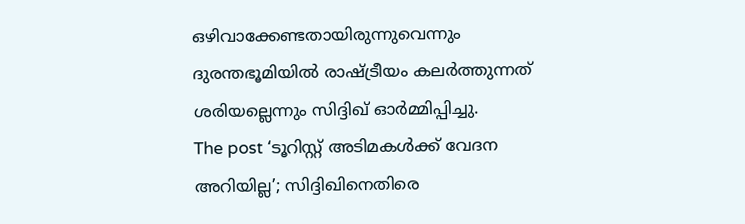ഒഴിവാക്കേണ്ടതായിരുന്നുവെന്നും ദുരന്തഭൂമിയിൽ രാഷ്ട്രീയം കലർത്തുന്നത് ശരിയല്ലെന്നും സിദ്ദിഖ് ഓർമ്മിപ്പിച്ചു.
The post ‘ടൂറിസ്റ്റ് അടിമകൾക്ക് വേദന അറിയില്ല’; സിദ്ദിഖിനെതിരെ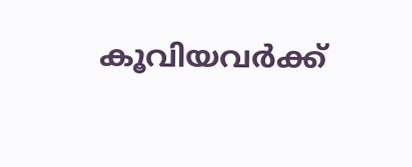കൂവിയവർക്ക്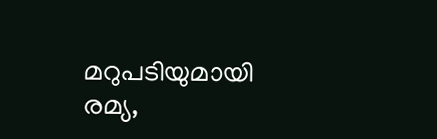മറുപടിയുമായി രമ്യ,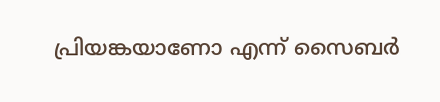പ്രിയങ്കയാണോ എന്ന് സൈബർ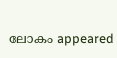ലോകം appeared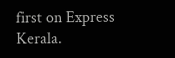first on Express Kerala.